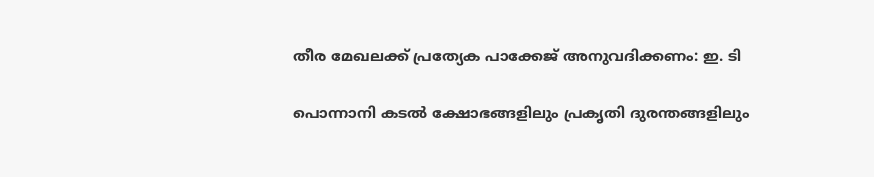തീര മേഖലക്ക് പ്രത്യേക പാക്കേജ് അനുവദിക്കണം: ഇ. ടി

പൊന്നാനി കടല്‍ ക്ഷോഭങ്ങളിലും പ്രകൃതി ദുരന്തങ്ങളിലും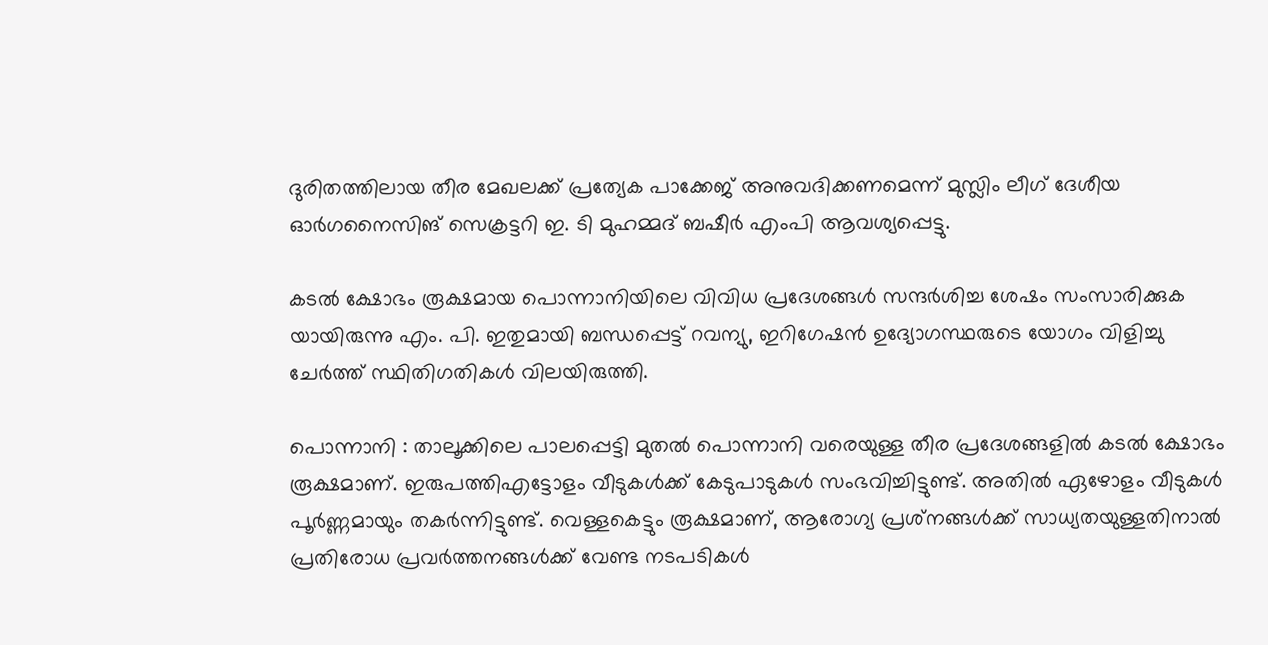ദുരിതത്തിലായ തീര മേഖലക്ക് പ്രത്യേക പാക്കേജ് അനുവദിക്കണമെന്ന് മുസ്ലിം ലീഗ് ദേശീയ ഓര്‍ഗനൈസിങ് സെക്രട്ടറി ഇ. ടി മുഹമ്മദ് ബഷീര്‍ എംപി ആവശ്യപ്പെട്ടു.

കടല്‍ ക്ഷോഭം രൂക്ഷമായ പൊന്നാനിയിലെ വിവിധ പ്രദേശങ്ങള്‍ സന്ദര്‍ശിച്ച ശേഷം സംസാരിക്കുക യായിരുന്നു എം. പി. ഇതുമായി ബന്ധപ്പെട്ട് റവന്യു, ഇറിഗേഷന്‍ ഉദ്യോഗസ്ഥരുടെ യോഗം വിളിച്ചു ചേര്‍ത്ത് സ്ഥിതിഗതികള്‍ വിലയിരുത്തി.

പൊന്നാനി : താലൂക്കിലെ പാലപ്പെട്ടി മുതല്‍ പൊന്നാനി വരെയുള്ള തീര പ്രദേശങ്ങളില്‍ കടല്‍ ക്ഷോഭം രൂക്ഷമാണ്. ഇരുപത്തിഎട്ടോളം വീടുകള്‍ക്ക് കേടുപാടുകള്‍ സംഭവിച്ചിട്ടുണ്ട്. അതില്‍ ഏഴോളം വീടുകള്‍ പൂര്‍ണ്ണമായും തകര്‍ന്നിട്ടുണ്ട്. വെള്ളകെട്ടും രൂക്ഷമാണ്, ആരോഗ്യ പ്രശ്‌നങ്ങള്‍ക്ക് സാധ്യതയുള്ളതിനാല്‍ പ്രതിരോധ പ്രവര്‍ത്തനങ്ങള്‍ക്ക് വേണ്ട നടപടികള്‍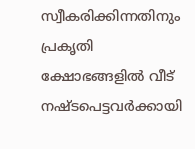സ്വീകരിക്കിന്നതിനും പ്രകൃതി ക്ഷോഭങ്ങളില്‍ വീട് നഷ്ടപെട്ടവര്‍ക്കായി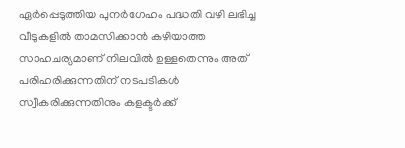ഏര്‍പ്പെടുത്തിയ പുനര്‍ഗേഹം പദ്ധതി വഴി ലഭിച്ച വീടുകളില്‍ താമസിക്കാന്‍ കഴിയാത്ത സാഹചര്യമാണ് നിലവില്‍ ഉള്ളതെന്നും അത് പരിഹരിക്കുന്നതിന് നടപടികള്‍ സ്വീകരിക്കുന്നതിനും കളക്ടര്‍ക്ക്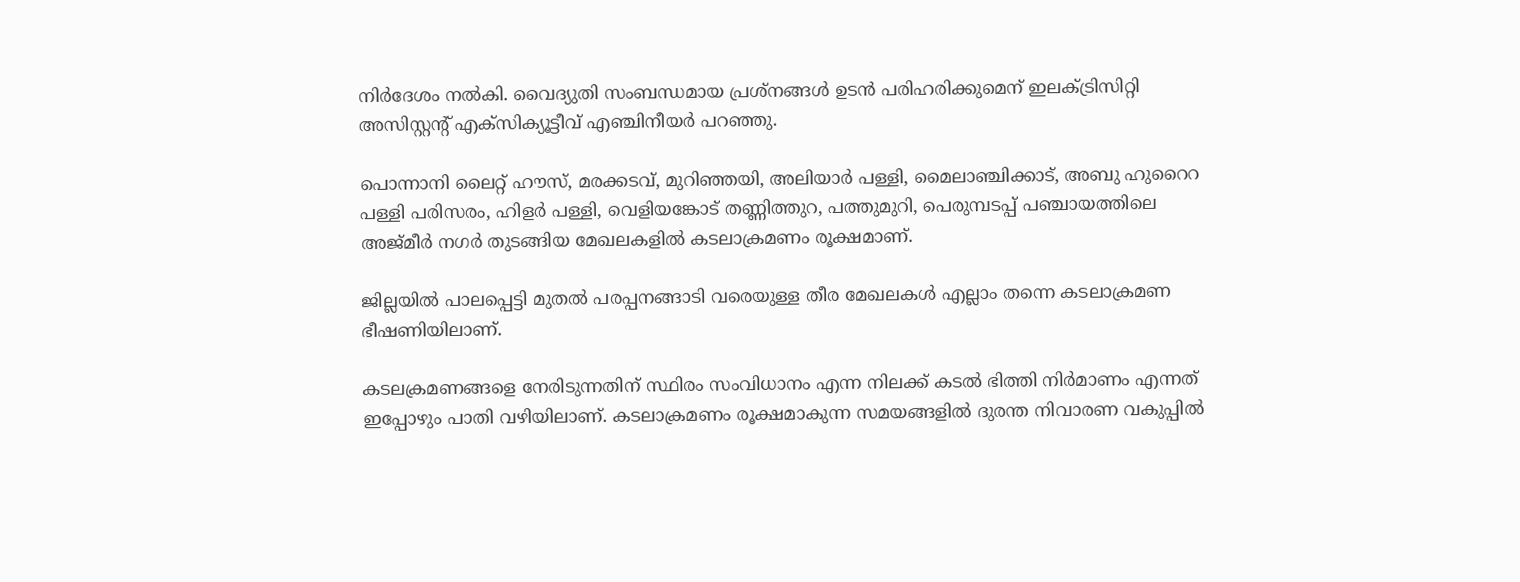നിര്‍ദേശം നല്‍കി. വൈദ്യുതി സംബന്ധമായ പ്രശ്‌നങ്ങള്‍ ഉടന്‍ പരിഹരിക്കുമെന് ഇലക്ട്രിസിറ്റി അസിസ്റ്റന്റ് എക്‌സിക്യൂട്ടീവ് എഞ്ചിനീയര്‍ പറഞ്ഞു.

പൊന്നാനി ലൈറ്റ് ഹൗസ്, മരക്കടവ്, മുറിഞ്ഞയി, അലിയാര്‍ പള്ളി, മൈലാഞ്ചിക്കാട്, അബു ഹുറൈറ പള്ളി പരിസരം, ഹിളര്‍ പള്ളി, വെളിയങ്കോട് തണ്ണിത്തുറ, പത്തുമുറി, പെരുമ്പടപ്പ് പഞ്ചായത്തിലെ അജ്മീര്‍ നഗര്‍ തുടങ്ങിയ മേഖലകളില്‍ കടലാക്രമണം രൂക്ഷമാണ്.

ജില്ലയില്‍ പാലപ്പെട്ടി മുതല്‍ പരപ്പനങ്ങാടി വരെയുള്ള തീര മേഖലകള്‍ എല്ലാം തന്നെ കടലാക്രമണ ഭീഷണിയിലാണ്.

കടലക്രമണങ്ങളെ നേരിടുന്നതിന് സ്ഥിരം സംവിധാനം എന്ന നിലക്ക് കടല്‍ ഭിത്തി നിര്‍മാണം എന്നത് ഇപ്പോഴും പാതി വഴിയിലാണ്. കടലാക്രമണം രൂക്ഷമാകുന്ന സമയങ്ങളില്‍ ദുരന്ത നിവാരണ വകുപ്പില്‍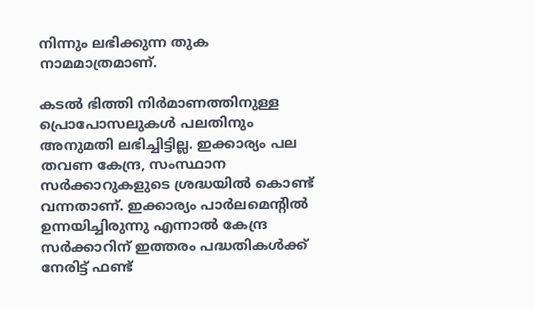നിന്നും ലഭിക്കുന്ന തുക നാമമാത്രമാണ്.

കടല്‍ ഭിത്തി നിര്‍മാണത്തിനുള്ള പ്രൊപോസലുകള്‍ പലതിനും അനുമതി ലഭിച്ചിട്ടില്ല. ഇക്കാര്യം പല തവണ കേന്ദ്ര, സംസ്ഥാന സര്‍ക്കാറുകളുടെ ശ്രദ്ധയില്‍ കൊണ്ട് വന്നതാണ്. ഇക്കാര്യം പാര്‍ലമെന്റില്‍ ഉന്നയിച്ചിരുന്നു എന്നാല്‍ കേന്ദ്ര സര്‍ക്കാറിന് ഇത്തരം പദ്ധതികള്‍ക്ക് നേരിട്ട് ഫണ്ട്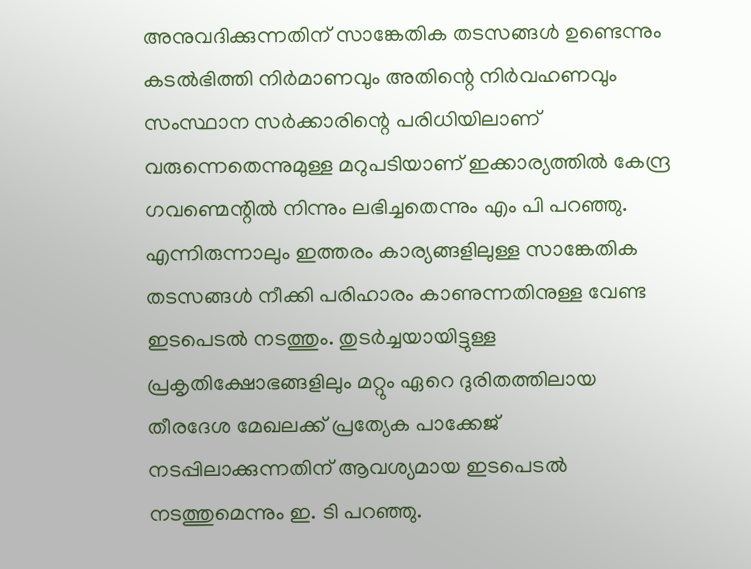അനുവദിക്കുന്നതിന് സാങ്കേതിക തടസങ്ങള്‍ ഉണ്ടെന്നും കടല്‍ഭിത്തി നിര്‍മാണവും അതിന്റെ നിര്‍വഹണവും സംസ്ഥാന സര്‍ക്കാരിന്റെ പരിധിയിലാണ് വരുന്നെതെന്നുമുള്ള മറുപടിയാണ് ഇക്കാര്യത്തില്‍ കേന്ദ്ര ഗവണ്മെന്റില്‍ നിന്നും ലഭിച്ചതെന്നും എം പി പറഞ്ഞു. എന്നിരുന്നാലും ഇത്തരം കാര്യങ്ങളിലുള്ള സാങ്കേതിക തടസങ്ങള്‍ നീക്കി പരിഹാരം കാണുന്നതിനുള്ള വേണ്ട ഇടപെടല്‍ നടത്തും. തുടര്‍ച്ചയായിട്ടുള്ള പ്രകൃതിക്ഷോഭങ്ങളിലും മറ്റും ഏറെ ദുരിതത്തിലായ തീരദേശ മേഖലക്ക് പ്രത്യേക പാക്കേജ് നടപ്പിലാക്കുന്നതിന് ആവശ്യമായ ഇടപെടല്‍ നടത്തുമെന്നും ഇ. ടി പറഞ്ഞു.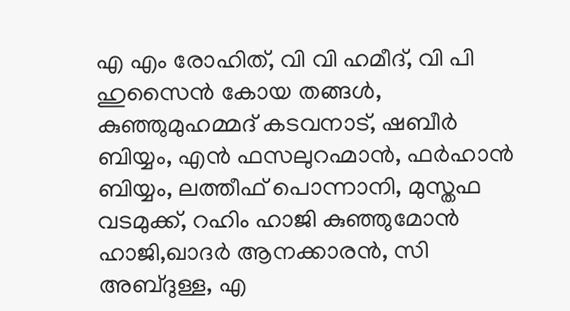എ എം രോഹിത്, വി വി ഹമീദ്, വി പി ഹുസൈന്‍ കോയ തങ്ങള്‍,
കുഞ്ഞുമുഹമ്മദ് കടവനാട്, ഷബീര്‍ ബിയ്യം, എന്‍ ഫസലുറഹ്മാന്‍, ഫര്‍ഹാന്‍ ബിയ്യം, ലത്തീഫ് പൊന്നാനി, മുസ്തഫ വടമുക്ക്, റഹിം ഹാജി കുഞ്ഞുമോന്‍ ഹാജി,ഖാദര്‍ ആനക്കാരന്‍, സി അബ്ദുള്ള, എ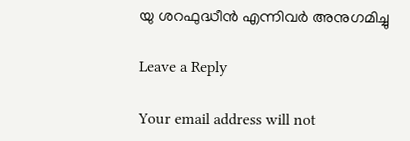യു ശറഫുദ്ധീന്‍ എന്നിവര്‍ അനുഗമിച്ചു

Leave a Reply

Your email address will not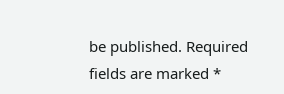be published. Required fields are marked *